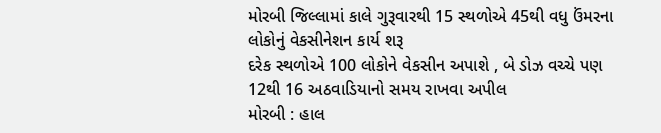મોરબી જિલ્લામાં કાલે ગુરૂવારથી 15 સ્થળોએ 45થી વધુ ઉંમરના લોકોનું વેકસીનેશન કાર્ય શરૂ
દરેક સ્થળોએ 100 લોકોને વેકસીન અપાશે , બે ડોઝ વચ્ચે પણ 12થી 16 અઠવાડિયાનો સમય રાખવા અપીલ
મોરબી : હાલ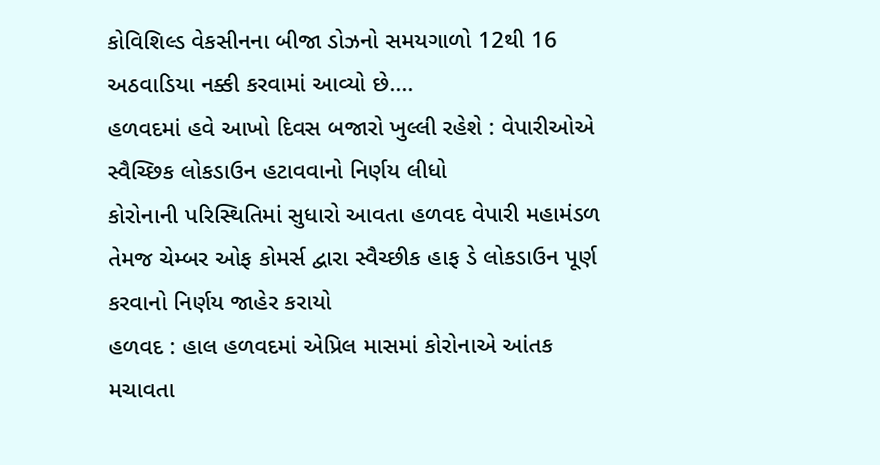કોવિશિલ્ડ વેકસીનના બીજા ડોઝનો સમયગાળો 12થી 16 અઠવાડિયા નક્કી કરવામાં આવ્યો છે....
હળવદમાં હવે આખો દિવસ બજારો ખુલ્લી રહેશે : વેપારીઓએ સ્વૈચ્છિક લોકડાઉન હટાવવાનો નિર્ણય લીધો
કોરોનાની પરિસ્થિતિમાં સુધારો આવતા હળવદ વેપારી મહામંડળ તેમજ ચેમ્બર ઓફ કોમર્સ દ્વારા સ્વૈચ્છીક હાફ ડે લોકડાઉન પૂર્ણ કરવાનો નિર્ણય જાહેર કરાયો
હળવદ : હાલ હળવદમાં એપ્રિલ માસમાં કોરોનાએ આંતક મચાવતા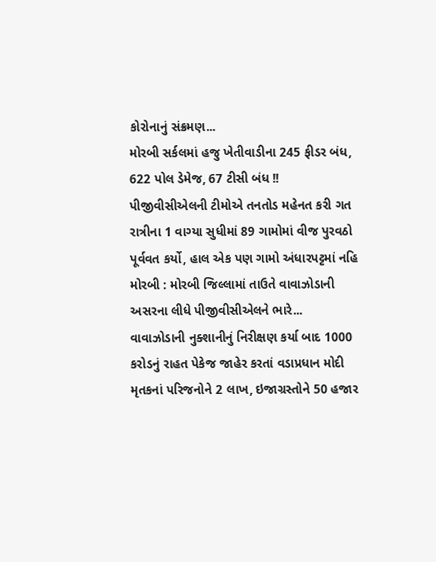કોરોનાનું સંક્રમણ...
મોરબી સર્કલમાં હજુ ખેતીવાડીના 245 ફીડર બંધ, 622 પોલ ડેમેજ, 67 ટીસી બંધ !!
પીજીવીસીએલની ટીમોએ તનતોડ મહેનત કરી ગત રાત્રીના 1 વાગ્યા સુધીમાં 89 ગામોમાં વીજ પુરવઠો પૂર્વવત કર્યો, હાલ એક પણ ગામો અંધારપટ્ટમાં નહિ
મોરબી : મોરબી જિલ્લામાં તાઉતે વાવાઝોડાની અસરના લીધે પીજીવીસીએલને ભારે...
વાવાઝોડાની નુક્શાનીનું નિરીક્ષણ કર્યા બાદ 1000 કરોડનું રાહત પેકેજ જાહેર કરતાં વડાપ્રધાન મોદી
મૃતકનાં પરિજનોને 2 લાખ, ઇજાગ્રસ્તોને 50 હજાર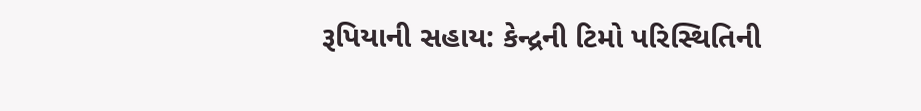રૂપિયાની સહાય: કેન્દ્રની ટિમો પરિસ્થિતિની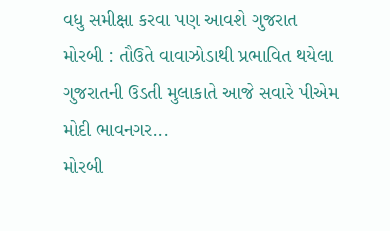વધુ સમીક્ષા કરવા પણ આવશે ગુજરાત
મોરબી : તૌઉતે વાવાઝોડાથી પ્રભાવિત થયેલા ગુજરાતની ઉડતી મુલાકાતે આજે સવારે પીએમ મોદી ભાવનગર...
મોરબી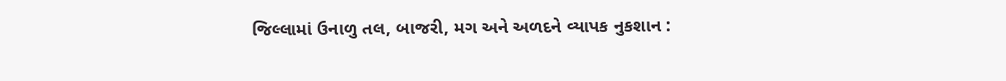જિલ્લામાં ઉનાળુ તલ, બાજરી, મગ અને અળદને વ્યાપક નુકશાન :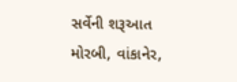સર્વેની શરૂઆત
મોરબી, વાંકાનેર,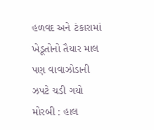હળવદ અને ટંકારામાં ખેડૂતોનો તૈયાર માલ પણ વાવાઝોડાની ઝપટે ચડી ગયો
મોરબી : હાલ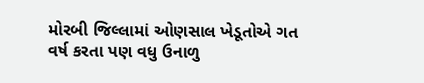મોરબી જિલ્લામાં ઓણસાલ ખેડૂતોએ ગત વર્ષ કરતા પણ વધુ ઉનાળુ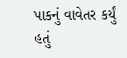પાકનું વાવેતર કર્યું હતું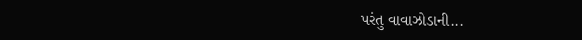પરંતુ વાવાઝોડાની...